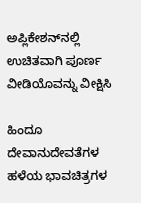ಅಪ್ಲಿಕೇಶನ್‌ನಲ್ಲಿ ಉಚಿತವಾಗಿ ಪೂರ್ಣ ವೀಡಿಯೊವನ್ನು ವೀಕ್ಷಿಸಿ

ಹಿಂದೂ ದೇವಾನುದೇವತೆಗಳ ಹಳೆಯ ಭಾವಚಿತ್ರಗಳ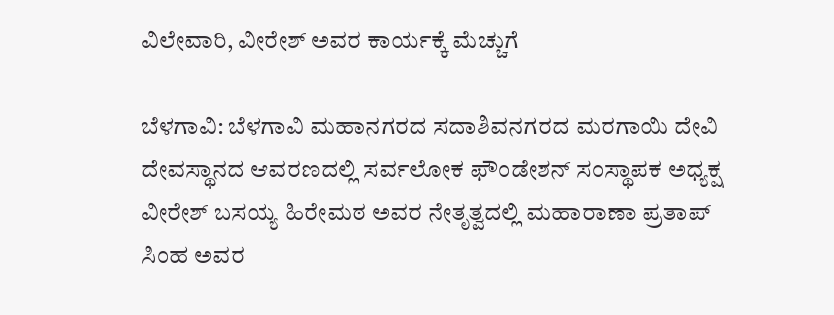ವಿಲೇವಾರಿ, ವೀರೇಶ್ ಅವರ ಕಾರ್ಯಕ್ಕೆ ಮೆಚ್ಚುಗೆ

ಬೆಳಗಾವಿ: ಬೆಳಗಾವಿ ಮಹಾನಗರದ ಸದಾಶಿವನಗರದ ಮರಗಾಯಿ ದೇವಿ ದೇವಸ್ಥಾನದ ಆವರಣದಲ್ಲಿ ಸರ್ವಲೋಕ ಫೌಂಡೇಶನ್ ಸಂಸ್ಥಾಪಕ ಅಧ್ಯಕ್ಷ ವೀರೇಶ್ ಬಸಯ್ಯ ಹಿರೇಮಠ ಅವರ ನೇತೃತ್ವದಲ್ಲಿ ಮಹಾರಾಣಾ ಪ್ರತಾಪ್ ಸಿಂಹ ಅವರ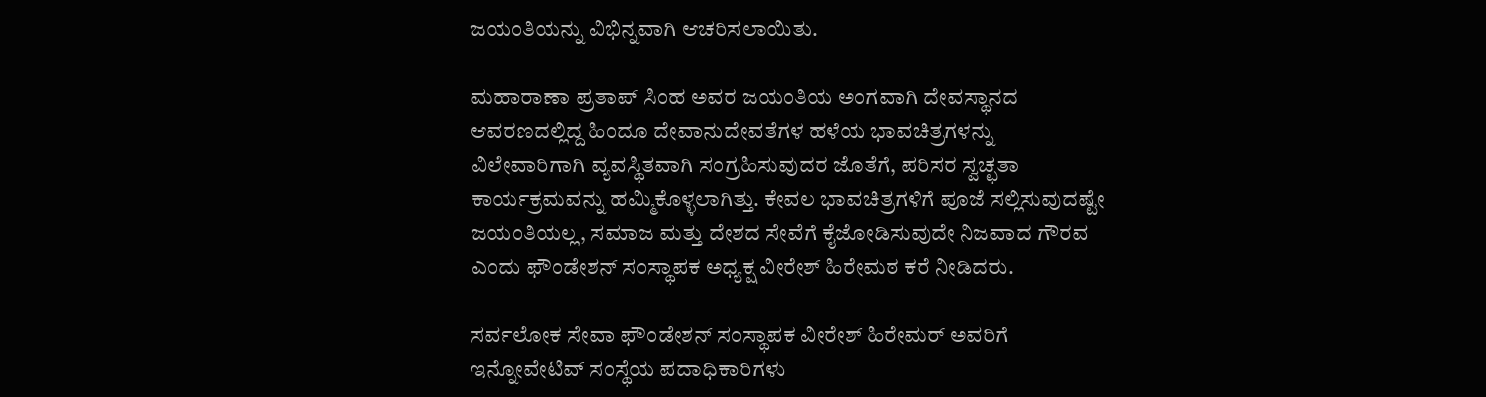ಜಯಂತಿಯನ್ನು ವಿಭಿನ್ನವಾಗಿ ಆಚರಿಸಲಾಯಿತು.

ಮಹಾರಾಣಾ ಪ್ರತಾಪ್‌ ಸಿಂಹ ಅವರ ಜಯಂತಿಯ ಅಂಗವಾಗಿ ದೇವಸ್ಥಾನದ ಆವರಣದಲ್ಲಿದ್ದ ಹಿಂದೂ ದೇವಾನುದೇವತೆಗಳ ಹಳೆಯ ಭಾವಚಿತ್ರಗಳನ್ನು ವಿಲೇವಾರಿಗಾಗಿ ವ್ಯವಸ್ಥಿತವಾಗಿ ಸಂಗ್ರಹಿಸುವುದರ ಜೊತೆಗೆ, ಪರಿಸರ ಸ್ವಚ್ಛತಾ ಕಾರ್ಯಕ್ರಮವನ್ನು ಹಮ್ಮಿಕೊಳ್ಳಲಾಗಿತ್ತು. ಕೇವಲ ಭಾವಚಿತ್ರಗಳಿಗೆ ಪೂಜೆ ಸಲ್ಲಿಸುವುದಷ್ಟೇ ಜಯಂತಿಯಲ್ಲ, ಸಮಾಜ ಮತ್ತು ದೇಶದ ಸೇವೆಗೆ ಕೈಜೋಡಿಸುವುದೇ ನಿಜವಾದ ಗೌರವ ಎಂದು ಫೌಂಡೇಶನ್ ಸಂಸ್ಥಾಪಕ ಅಧ್ಯಕ್ಷ ವೀರೇಶ್ ಹಿರೇಮಠ ಕರೆ ನೀಡಿದರು.

ಸರ್ವಲೋಕ ಸೇವಾ ಫೌಂಡೇಶನ್ ಸಂಸ್ಥಾಪಕ ವೀರೇಶ್ ಹಿರೇಮರ್ ಅವರಿಗೆ ಇನ್ನೋವೇಟಿವ್ ಸಂಸ್ಥೆಯ ಪದಾಧಿಕಾರಿಗಳು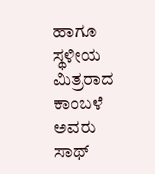ಹಾಗೂ ಸ್ಥಳೀಯ ಮಿತ್ರರಾದ ಕಾಂಬಳೆ ಅವರು ಸಾಥ್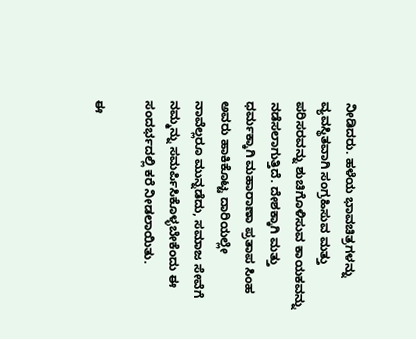ನೀಡಿದರು. ಹಳೆಯ ಭಾವಚಿತ್ರಗಳನ್ನು ವ್ಯವಸ್ಥಿತವಾಗಿ ಸಂಗ್ರಹಿಸುವ ಮತ್ತು ಪರಿಸರವನ್ನು ಶುಚಿಗೊಳಿಸುವ ಕಾಯಕವನ್ನು ನಡೆಸಲಾಗುತ್ತಿದೆ. ದೇಶಕ್ಕಾಗಿ ಮತ್ತು ಧರ್ಮಕ್ಕಾಗಿ ಮಹಾರಾಣಾ ಪ್ರತಾಪ ಸಿಂಹ ಅವರು ಹಾಕಿಕೊಟ್ಟ ದಾರಿಯಲ್ಲೇ ನಾವೆಲ್ಲರೂ ಮುನ್ನಡೆದು, ಸಮಾಜ ಸೇವೆಗೆ ನಮ್ಮನ್ನು ಸಮರ್ಪಿಸಿಕೊಳ್ಳಬೇಕೆಂದು ಈ ಸಂದರ್ಭದಲ್ಲಿ ಕರೆ ನೀಡಲಾಯಿತು.

ಈ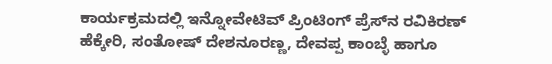ಕಾರ್ಯಕ್ರಮದಲ್ಲಿ ಇನ್ನೋವೇಟಿವ್ ಪ್ರಿಂಟಿಂಗ್ ಪ್ರೆಸ್‌ನ ರವಿಕಿರಣ್ ಹೆಕ್ಕೇರಿ, ಸಂತೋಷ್ ದೇಶನೂರಣ್ಣ, ದೇವಪ್ಪ ಕಾಂಬ್ಳೆ ಹಾಗೂ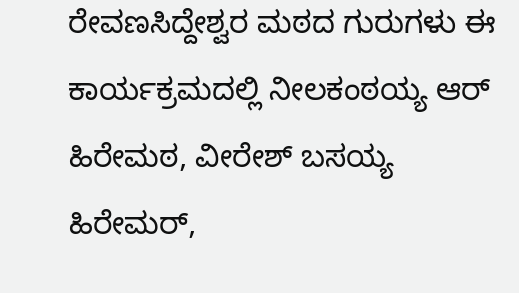ರೇವಣಸಿದ್ದೇಶ್ವರ ಮಠದ ಗುರುಗಳು ಈ ಕಾರ್ಯಕ್ರಮದಲ್ಲಿ ನೀಲಕಂಠಯ್ಯ ಆರ್ ಹಿರೇಮಠ, ವೀರೇಶ್ ಬಸಯ್ಯ ಹಿರೇಮರ್,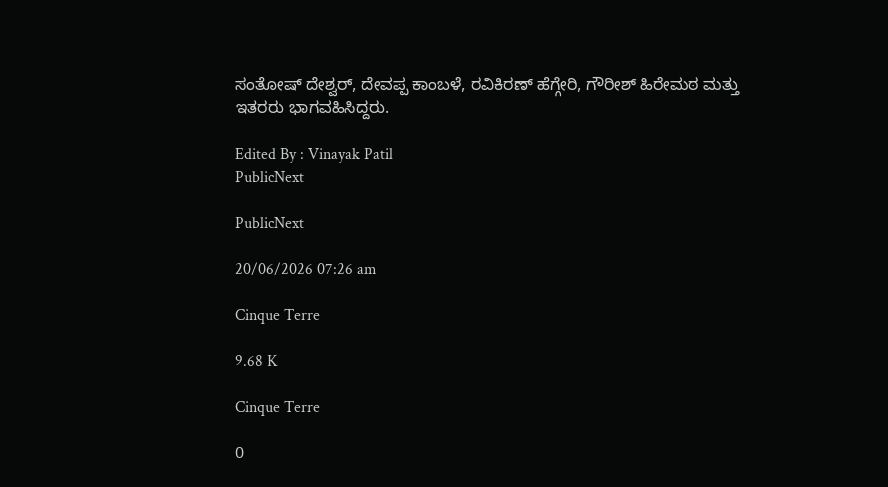ಸಂತೋಷ್ ದೇಶ್ವರ್, ದೇವಪ್ಪ ಕಾಂಬಳೆ, ರವಿಕಿರಣ್ ಹೆಗ್ಗೇರಿ, ಗೌರೀಶ್ ಹಿರೇಮಠ ಮತ್ತು ಇತರರು ಭಾಗವಹಿಸಿದ್ದರು.

Edited By : Vinayak Patil
PublicNext

PublicNext

20/06/2026 07:26 am

Cinque Terre

9.68 K

Cinque Terre

0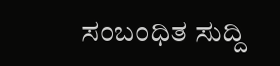ಸಂಬಂಧಿತ ಸುದ್ದಿ